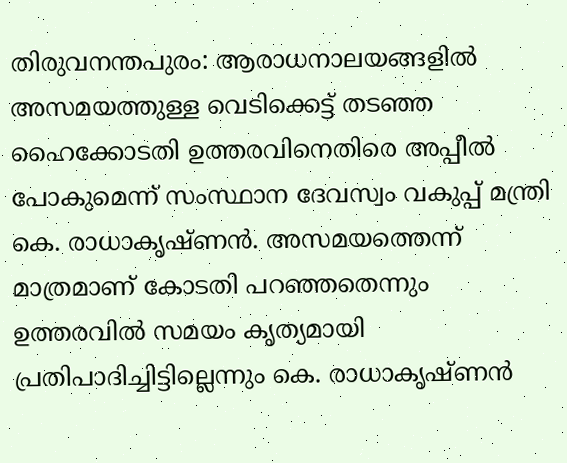തിരുവനന്തപുരം: ആരാധനാലയങ്ങളിൽ അസമയത്തുള്ള വെടിക്കെട്ട് തടഞ്ഞ ഹൈക്കോടതി ഉത്തരവിനെതിരെ അപ്പീൽ പോകുമെന്ന് സംസ്ഥാന ദേവസ്വം വകുപ്പ് മന്ത്രി കെ. രാധാകൃഷ്ണൻ. അസമയത്തെന്ന് മാത്രമാണ് കോടതി പറഞ്ഞതെന്നും ഉത്തരവിൽ സമയം കൃത്യമായി പ്രതിപാദിച്ചിട്ടില്ലെന്നും കെ. രാധാകൃഷ്ണൻ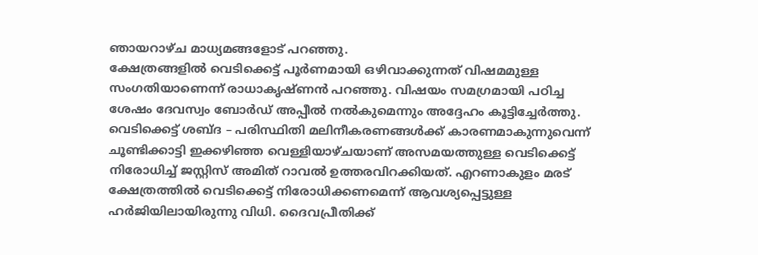ഞായറാഴ്ച മാധ്യമങ്ങളോട് പറഞ്ഞു.
ക്ഷേത്രങ്ങളിൽ വെടിക്കെട്ട് പൂർണമായി ഒഴിവാക്കുന്നത് വിഷമമുള്ള സംഗതിയാണെന്ന് രാധാകൃഷ്ണൻ പറഞ്ഞു. വിഷയം സമഗ്രമായി പഠിച്ച ശേഷം ദേവസ്വം ബോർഡ് അപ്പീൽ നൽകുമെന്നും അദ്ദേഹം കൂട്ടിച്ചേർത്തു. വെടിക്കെട്ട് ശബ്ദ – പരിസ്ഥിതി മലിനീകരണങ്ങൾക്ക് കാരണമാകുന്നുവെന്ന് ചൂണ്ടിക്കാട്ടി ഇക്കഴിഞ്ഞ വെള്ളിയാഴ്ചയാണ് അസമയത്തുള്ള വെടിക്കെട്ട് നിരോധിച്ച് ജസ്റ്റിസ് അമിത് റാവൽ ഉത്തരവിറക്കിയത്. എറണാകുളം മരട് ക്ഷേത്രത്തിൽ വെടിക്കെട്ട് നിരോധിക്കണമെന്ന് ആവശ്യപ്പെട്ടുള്ള ഹർജിയിലായിരുന്നു വിധി. ദൈവപ്രീതിക്ക്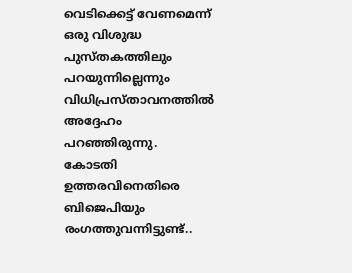വെടിക്കെട്ട് വേണമെന്ന് ഒരു വിശുദ്ധ പുസ്തകത്തിലും പറയുന്നില്ലെന്നും വിധിപ്രസ്താവനത്തിൽ അദ്ദേഹം പറഞ്ഞിരുന്നു.
കോടതി ഉത്തരവിനെതിരെ ബിജെപിയും രംഗത്തുവന്നിട്ടുണ്ട്..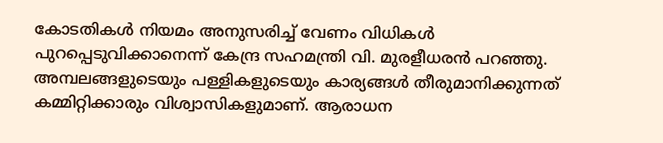കോടതികൾ നിയമം അനുസരിച്ച് വേണം വിധികൾ പുറപ്പെടുവിക്കാനെന്ന് കേന്ദ്ര സഹമന്ത്രി വി. മുരളീധരൻ പറഞ്ഞു. അമ്പലങ്ങളുടെയും പള്ളികളുടെയും കാര്യങ്ങൾ തീരുമാനിക്കുന്നത് കമ്മിറ്റിക്കാരും വിശ്വാസികളുമാണ്. ആരാധന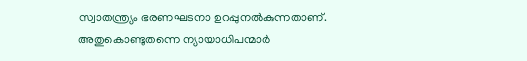സ്വാതന്ത്ര്യം ഭരണഘടനാ ഉറപ്പുനൽകുന്നതാണ്. അതുകൊണ്ടുതന്നെ ന്യായാധിപന്മാർ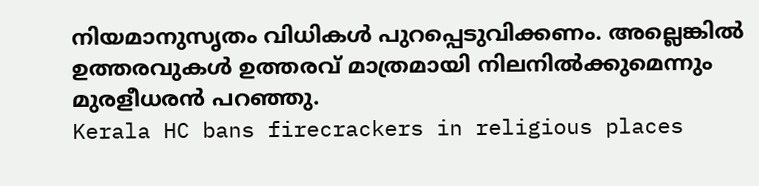നിയമാനുസൃതം വിധികൾ പുറപ്പെടുവിക്കണം. അല്ലെങ്കിൽ ഉത്തരവുകൾ ഉത്തരവ് മാത്രമായി നിലനിൽക്കുമെന്നും മുരളീധരൻ പറഞ്ഞു.
Kerala HC bans firecrackers in religious places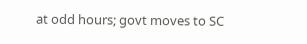at odd hours; govt moves to SC